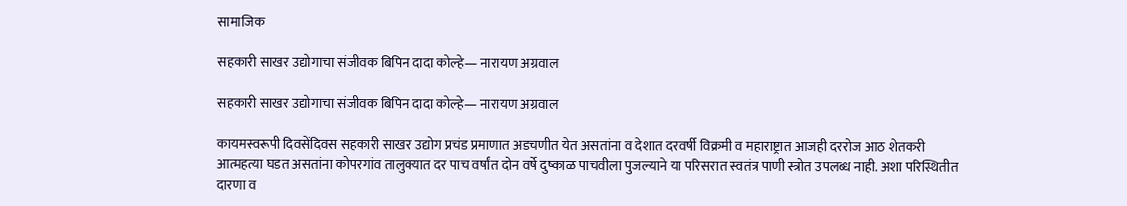सामाजिक

सहकारी साखर उद्योगाचा संजीवक बिपिन दादा कोल्हे— नारायण अग्रवाल

सहकारी साखर उद्योगाचा संजीवक बिपिन दादा कोल्हे— नारायण अग्रवाल

कायमस्वरूपी दिवसेंदिवस सहकारी साखर उद्योग प्रचंड प्रमाणात अडचणीत येत असतांना व देशात दरवर्षी विक्रमी व महाराष्ट्रात आजही दररोज आठ शेतकरी आत्महत्या घडत असतांना कोपरगांव तालुक्यात दर पाच वर्षांत दोन वर्षे दुष्काळ पाचवीला पुजल्याने या परिसरात स्वतंत्र पाणी स्त्रोत उपलब्ध नाही. अशा परिस्थितीत दारणा व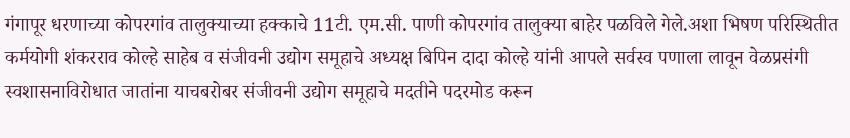गंगापूर धरणाच्या कोपरगांव तालुक्याच्या हक्काचे 11टी. एम.सी. पाणी कोपरगांव तालुक्या बाहेर पळविले गेले.अशा भिषण परिस्थितीत कर्मयोगी शंकरराव कोल्हे साहेब व संजीवनी उद्योग समूहाचे अध्यक्ष बिपिन दादा कोल्हे यांनी आपले सर्वस्व पणाला लावून वेळप्रसंगी स्वशासनाविरोधात जातांना याचबरोबर संजीवनी उद्योग समूहाचे मदतीने पद‌रमोड करून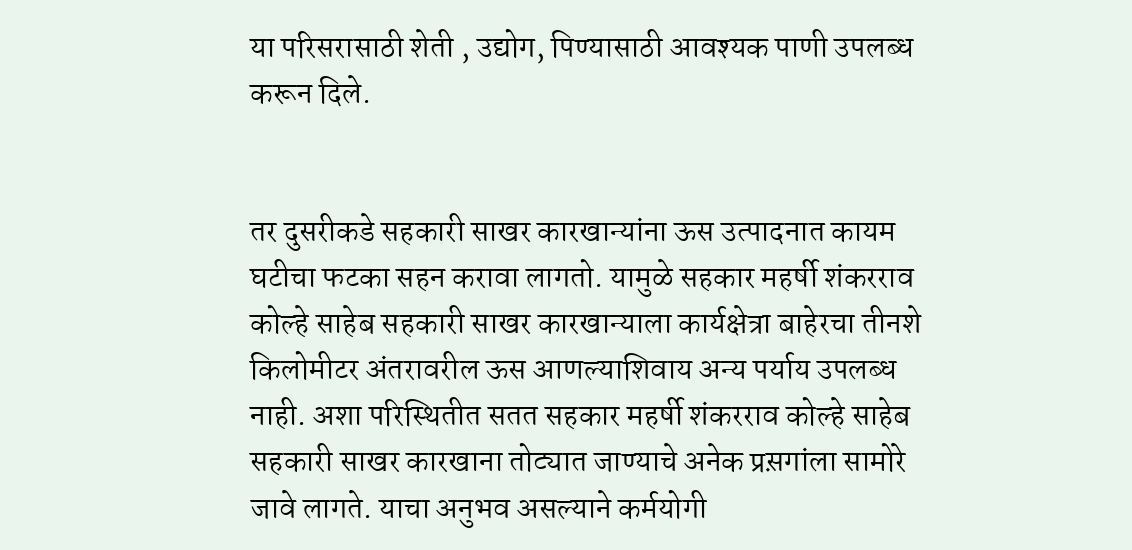या परिसरासाठी शेती , उद्योग, पिण्यासाठी आवश्यक पाणी उपलब्ध करून दिले.


तर दुसरीकडे सहकारी साखर कारखान्यांना ऊस उत्पादनात कायम घटीचा फटका सहन करावा लागतो. यामुळे सहकार महर्षी शंकरराव कोल्हे साहेब सहकारी साखर कारखान्याला कार्यक्षेत्रा बाहेरचा तीनशे किलोमीटर अंतरावरील ऊस आणल्याशिवाय अन्य पर्याय उपलब्ध नाही. अशा परिस्थितीत सतत सहकार महर्षी शंकरराव कोल्हे साहेब सहकारी साखर कारखाना तोट्यात जाण्याचे अनेक प्रस़गांला सामोरे जावे लागते. याचा अनुभव असल्याने कर्मयोगी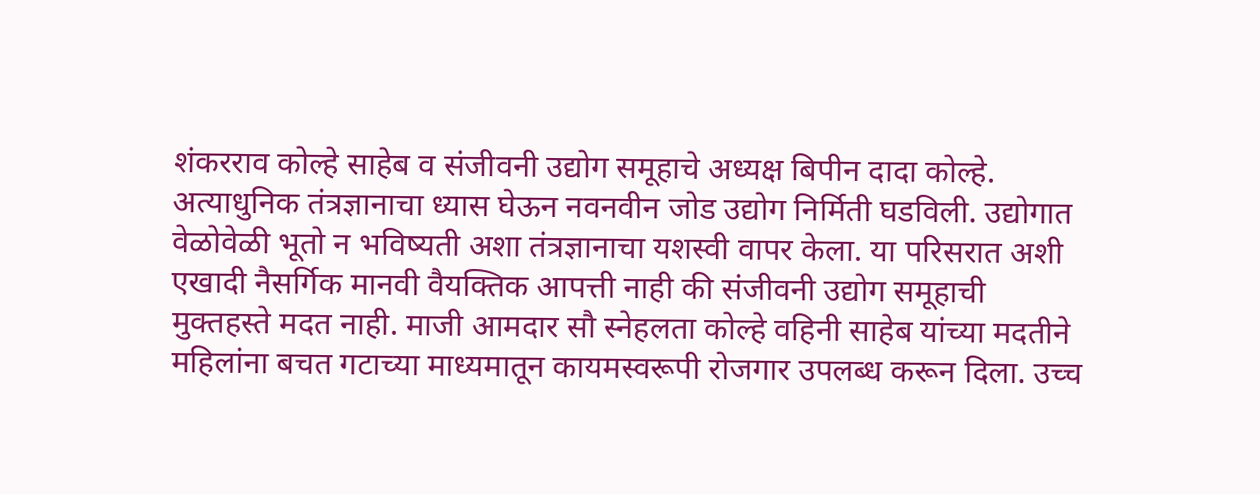शंकरराव कोल्हे साहेब व संजीवनी उद्योग समूहाचे अध्यक्ष बिपीन दादा कोल्हे. अत्याधुनिक तंत्रज्ञानाचा ध्यास घेऊन नवनवीन जोड उद्योग निर्मिती घडविली. उद्योगात वेळोवेळी भूतो न भविष्यती अशा तंत्रज्ञानाचा यशस्वी वापर केला. या परिसरात अशी एखादी नैसर्गिक मानवी वैयक्तिक आपत्ती नाही की संजीवनी उद्योग समूहाची मुक्तहस्ते मदत नाही. माजी आमदार सौ स्नेहलता कोल्हे वहिनी साहेब यांच्या मदतीने महिलांना बचत गटाच्या माध्यमातून कायमस्वरूपी रोजगार उपलब्ध करून दिला. उच्च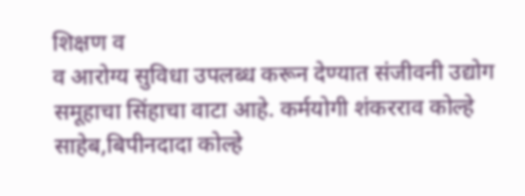शिक्षण व
व आरोग्य सुविधा उपलब्ध करून देण्यात संजीवनी उद्योग समूहाचा सिंहाचा वाटा आहे. कर्मयोगी शंकरराव कोल्हे साहेब,बिपीनदादा कोल्हे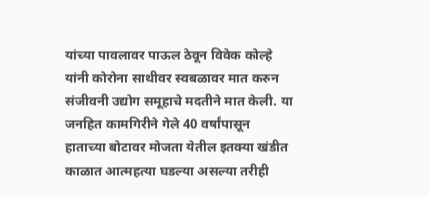यांच्या पावलावर पाऊल ठेवून विवेक कोल्हे यांनी कोरोना साथीवर स्वबळावर मात करुन संजीवनी उद्योग समूहाचे मदतीने मात केली. या जनहित कामगिरीने गेले 40 वर्षांपासून हाताच्या बोटावर मोजता येतील इतक्या खंडीत काळात आत्महत्या घडल्या असल्या तरीही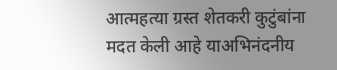आत्महत्या ग्रस्त शेतकरी कुटुंबांना मदत केली आहे याअभिनंदनीय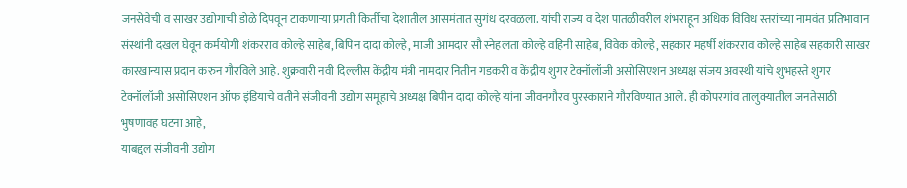जनसेवेची व साखर उद्योगाची डोळे दिपवून टाकणाऱ्या प्रगती किर्तीचा देशातील आसमंतात सुगंध दरवळला. यांची राज्य व देश पातळीवरील शंभराहून अधिक विविध स्तरांच्या नामवंत प्रतिभावान संस्थांनी दखल घेवून कर्मयोगी शंकरराव कोल्हे साहेब, बिपिन दादा कोल्हे, माजी आमदार सौ स्नेहलता कोल्हे वहिनी साहेब, विवेक कोल्हे, सहकार महर्षी शंकरराव कोल्हे साहेब सहकारी साखर कारखान्यास प्रदान करुन गौरविले आहे. शुक्रवारी नवी दिल्लीस केंद्रीय मंत्री नामदार नितीन गडकरी व केंद्रीय शुगर टेक्नॉलॉजी असोसिएशन अध्यक्ष संजय अवस्थी यांचे शुभहस्ते शुगर टेक्नॉलॉजी असोसिएशन ऑफ इंडियाचे वतीने संजीवनी उद्योग समूहाचे अध्यक्ष बिपीन दादा कोल्हे यांना जीवनगौरव पुरस्काराने गौरविण्यात आले. ही कोपरगांव तालुक्यातील जनतेसाठी भुषणावह घटना आहे,
याबद्दल संजीवनी उद्योग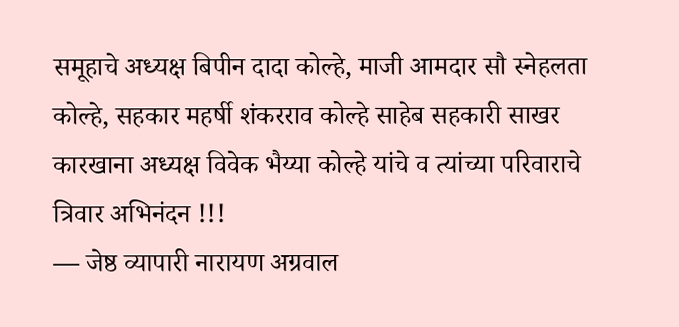समूहाचे अध्यक्ष बिपीन दादा कोल्हे, माजी आमदार सौ स्नेहलता कोल्हे, सहकार महर्षी शंकरराव कोल्हे साहेब सहकारी साखर कारखाना अध्यक्ष विवेक भैय्या कोल्हे यांचे व त्यांच्या परिवाराचे त्रिवार अभिनंदन !!!
— जेष्ठ व्यापारी नारायण अग्रवाल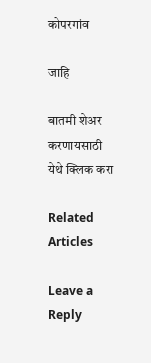कोपरगांव

जाहि

बातमी शेअर करणायसाठी येथे क्लिक करा

Related Articles

Leave a Reply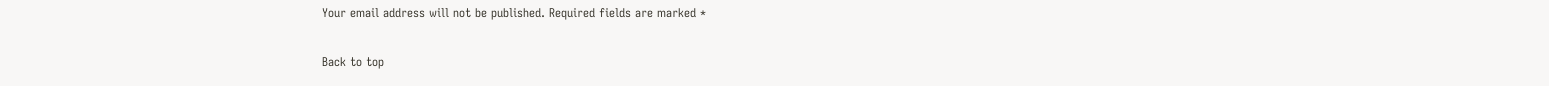Your email address will not be published. Required fields are marked *

Back to top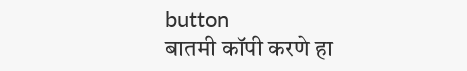button
बातमी कॉपी करणे हा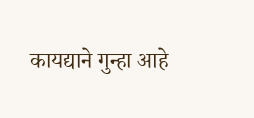कायद्याने गुन्हा आहे